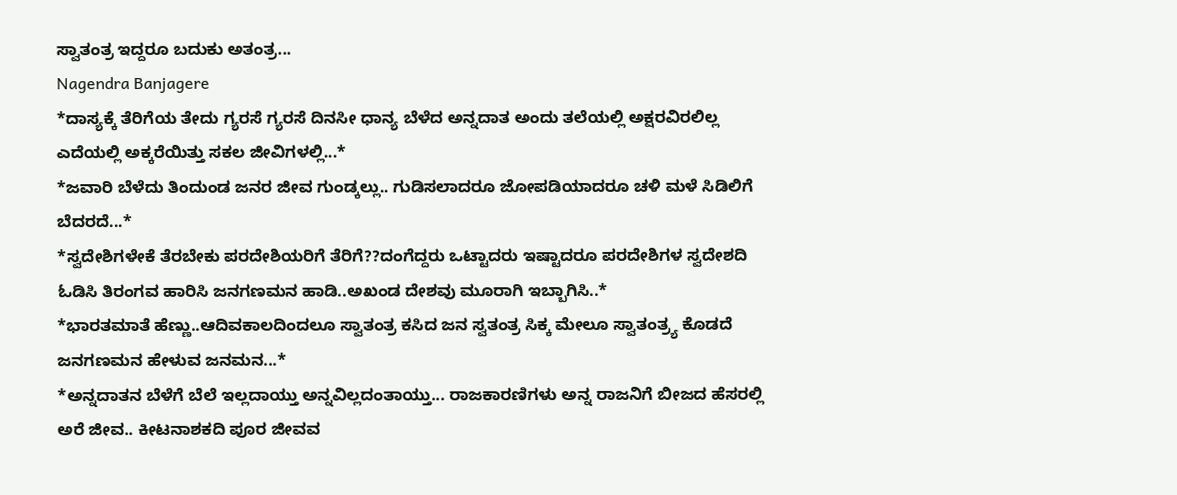ಸ್ವಾತಂತ್ರ ಇದ್ದರೂ ಬದುಕು ಅತಂತ್ರ...
Nagendra Banjagere
*ದಾಸ್ಯಕ್ಕೆ ತೆರಿಗೆಯ ತೇದು ಗ್ಯರಸೆ ಗ್ಯರಸೆ ದಿನಸೀ ಧಾನ್ಯ ಬೆಳೆದ ಅನ್ನದಾತ ಅಂದು ತಲೆಯಲ್ಲಿ ಅಕ್ಷರವಿರಲಿಲ್ಲ ಎದೆಯಲ್ಲಿ ಅಕ್ಕರೆಯಿತ್ತು ಸಕಲ ಜೀವಿಗಳಲ್ಲಿ...*
*ಜವಾರಿ ಬೆಳೆದು ತಿಂದುಂಡ ಜನರ ಜೀವ ಗುಂಡ್ಕಲ್ಲು.. ಗುಡಿಸಲಾದರೂ ಜೋಪಡಿಯಾದರೂ ಚಳಿ ಮಳೆ ಸಿಡಿಲಿಗೆ ಬೆದರದೆ...*
*ಸ್ವದೇಶಿಗಳೇಕೆ ತೆರಬೇಕು ಪರದೇಶಿಯರಿಗೆ ತೆರಿಗೆ??ದಂಗೆದ್ದರು ಒಟ್ಟಾದರು ಇಷ್ಟಾದರೂ ಪರದೇಶಿಗಳ ಸ್ವದೇಶದಿ ಓಡಿಸಿ ತಿರಂಗವ ಹಾರಿಸಿ ಜನಗಣಮನ ಹಾಡಿ..ಅಖಂಡ ದೇಶವು ಮೂರಾಗಿ ಇಬ್ಬಾಗಿಸಿ..*
*ಭಾರತಮಾತೆ ಹೆಣ್ಣು..ಆದಿವಕಾಲದಿಂದಲೂ ಸ್ವಾತಂತ್ರ ಕಸಿದ ಜನ ಸ್ವತಂತ್ರ ಸಿಕ್ಕ ಮೇಲೂ ಸ್ವಾತಂತ್ರ್ಯ ಕೊಡದೆ ಜನಗಣಮನ ಹೇಳುವ ಜನಮನ...*
*ಅನ್ನದಾತನ ಬೆಳೆಗೆ ಬೆಲೆ ಇಲ್ಲದಾಯ್ತು ಅನ್ನವಿಲ್ಲದಂತಾಯ್ತು... ರಾಜಕಾರಣಿಗಳು ಅನ್ನ ರಾಜನಿಗೆ ಬೀಜದ ಹೆಸರಲ್ಲಿ ಅರೆ ಜೀವ.. ಕೀಟನಾಶಕದಿ ಪೂರ ಜೀವವ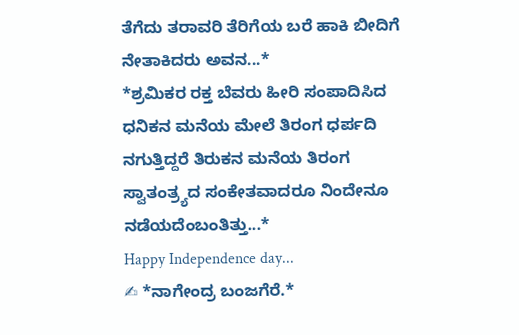ತೆಗೆದು ತರಾವರಿ ತೆರಿಗೆಯ ಬರೆ ಹಾಕಿ ಬೀದಿಗೆ ನೇತಾಕಿದರು ಅವನ...*
*ಶ್ರಮಿಕರ ರಕ್ತ ಬೆವರು ಹೀರಿ ಸಂಪಾದಿಸಿದ ಧನಿಕನ ಮನೆಯ ಮೇಲೆ ತಿರಂಗ ಧರ್ಪದಿ ನಗುತ್ತಿದ್ದರೆ ತಿರುಕನ ಮನೆಯ ತಿರಂಗ ಸ್ವಾತಂತ್ರ್ಯದ ಸಂಕೇತವಾದರೂ ನಿಂದೇನೂ ನಡೆಯದೆಂಬಂತಿತ್ತು...*
Happy Independence day...
✍ *ನಾಗೇಂದ್ರ ಬಂಜಗೆರೆ.*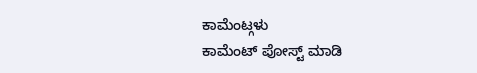ಕಾಮೆಂಟ್ಗಳು
ಕಾಮೆಂಟ್ ಪೋಸ್ಟ್ ಮಾಡಿ